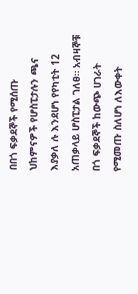በበጎ ፍቃደኞች የሚሰጡ ህከምናዎች የሆስፒታሉን ጫና እያቃለ ሉ እንደሆነ የየካቲት 12 አጠቃላይ ሆስፒታል ገለፀ። አብዛኞቹ በጎ ፍቃደኞች ከውጭ ሀገራት የሚመጡ ስለሆነ ለእውቀት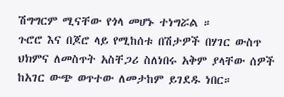ሽግግርም ሚናቸው የጎላ መሆኑ ተነግሯል ።
ጉሮሮ እና በጆሮ ላይ የሚከሰቱ በሽታዎች በሃገር ውስጥ ህክምና ለመስጥት አስቸጋሪ ስለነበሩ አቅም ያላቸው ሰዎች ከአገር ውጭ ወጥተው ለመታከም ይገደዱ ነበር።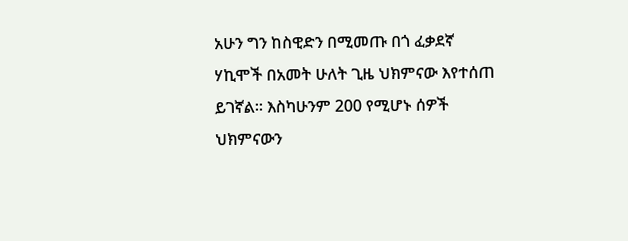አሁን ግን ከስዊድን በሚመጡ በጎ ፈቃደኛ ሃኪሞች በአመት ሁለት ጊዜ ህክምናው እየተሰጠ ይገኛል። እስካሁንም 200 የሚሆኑ ሰዎች ህክምናውን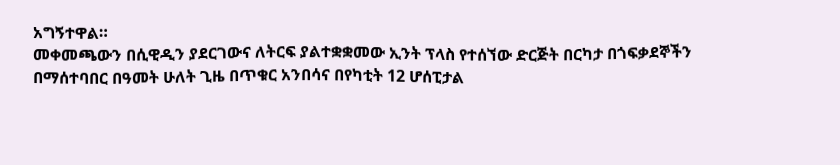አግኝተዋል።
መቀመጫውን በሲዊዲን ያደርገውና ለትርፍ ያልተቋቋመው ኢንት ፕላስ የተሰኘው ድርጅት በርካታ በጎፍቃደኞችን በማሰተባበር በዓመት ሁለት ጊዜ በጥቁር አንበሳና በየካቲት 12 ሆሰፒታል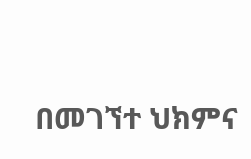በመገኘተ ህክምና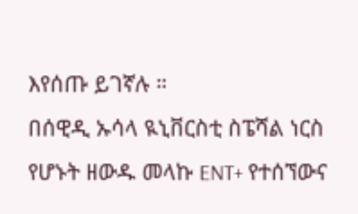እየሰጡ ይገኛሉ ።
በሰዊዲ ኡሳላ ዪኒቨርስቲ ስፔሻል ነርስ የሆኑት ዘውዱ መላኩ ENT+ የተሰኘውና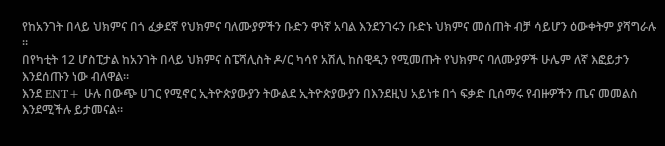የከአንገት በላይ ህክምና በጎ ፈቃደኛ የህክምና ባለሙያዎችን ቡድን ዋነኛ አባል እንደንገሩን ቡድኑ ህክምና መሰጠት ብቻ ሳይሆን ዕውቀትም ያሻግራሉ ።
በየካቲት 12 ሆስፒታል ከአንገት በላይ ህክምና ስፔሻሊስት ዶ/ር ካሳየ አሽሊ ከስዊዲን የሚመጡት የህክምና ባለሙያዎች ሁሌም ለኛ እፎይታን እንደሰጡን ነው ብለዋል።
እንደ ENT+ ሁሉ በውጭ ሀገር የሚኖር ኢትዮጵያውያን ትውልደ ኢትዮጵያውያን በእንደዚህ አይነቱ በጎ ፍቃድ ቢሰማሩ የብዙዎችን ጤና መመልስ እንደሚችሉ ይታመናል።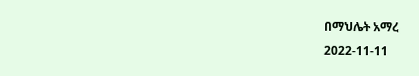በማህሌት አማረ
2022-11-11